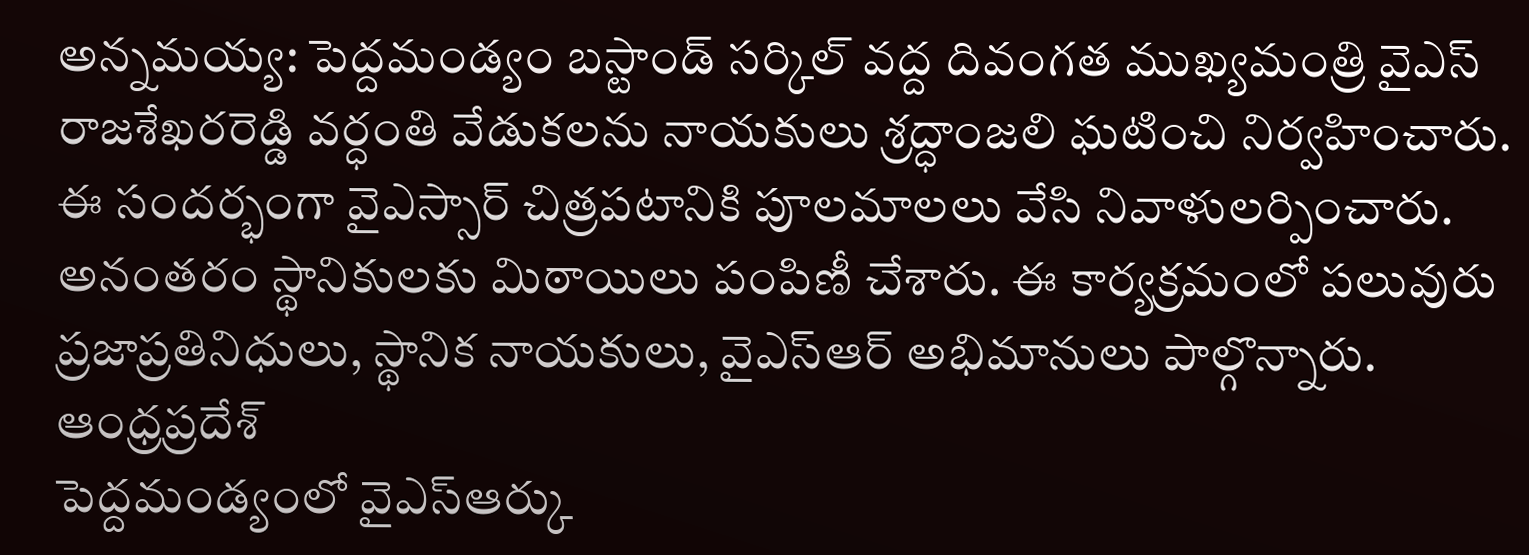అన్నమయ్య: పెద్దమండ్యం బస్టాండ్ సర్కిల్ వద్ద దివంగత ముఖ్యమంత్రి వైఎస్ రాజశేఖరరెడ్డి వర్ధంతి వేడుకలను నాయకులు శ్రద్ధాంజలి ఘటించి నిర్వహించారు. ఈ సందర్భంగా వైఎస్సార్ చిత్రపటానికి పూలమాలలు వేసి నివాళులర్పించారు. అనంతరం స్థానికులకు మిఠాయిలు పంపిణీ చేశారు. ఈ కార్యక్రమంలో పలువురు ప్రజాప్రతినిధులు, స్థానిక నాయకులు, వైఎస్ఆర్ అభిమానులు పాల్గొన్నారు.
ఆంధ్రప్రదేశ్
పెద్దమండ్యంలో వైఎస్ఆర్కు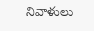నివాళులు